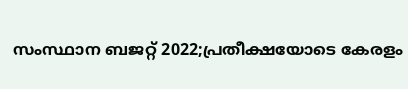സംസ്ഥാന ബജറ്റ് 2022;പ്രതീക്ഷയോടെ കേരളം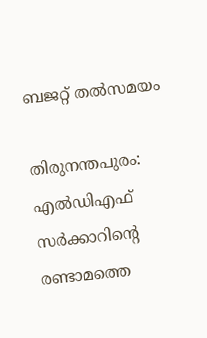ബജറ്റ് തല്‍സമയം

തിരുനന്തപുരം: എല്‍ഡിഎഫ് സര്‍ക്കാറിന്റെ രണ്ടാമത്തെ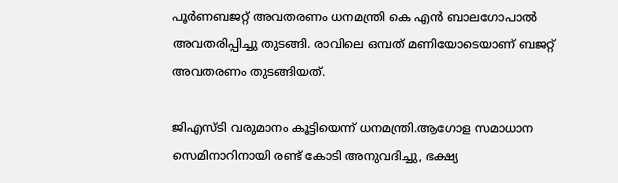പൂര്‍ണബജറ്റ് അവതരണം ധനമന്ത്രി കെ എന്‍ ബാലഗോപാല്‍ അവതരിപ്പിച്ചു തുടങ്ങി. രാവിലെ ഒമ്പത് മണിയോടെയാണ് ബജറ്റ് അവതരണം തുടങ്ങിയത്.

ജിഎസ്ടി വരുമാനം കൂട്ടിയെന്ന് ധനമന്ത്രി.ആഗോള സമാധാന സെമിനാറിനായി രണ്ട് കോടി അനുവദിച്ചു, ഭക്ഷ്യ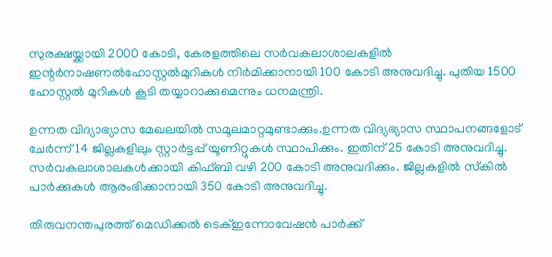സുരക്ഷയ്ക്കായി 2000 കോടി, കേരളത്തിലെ സര്‍വകലാശാലകളില്‍ ഇന്റര്‍നാഷണല്‍ഹോസ്റ്റല്‍മുറികള്‍ നിര്‍മിക്കാനായി 100 കോടി അനുവദിച്ചു. പുതിയ 1500 ഹോസ്റ്റല്‍ മുറികള്‍ കൂടി തയ്യാറാക്കുമെന്നും ധനമന്ത്രി.

ഉന്നത വിദ്യാഭ്യാസ മേഖലയില്‍ സമൂലമാറ്റമുണ്ടാക്കും.ഉന്നത വിദ്യഭ്യാസ സ്ഥാപനങ്ങളോട് ചേര്‍ന്ന് 14 ജില്ലകളിലും സ്റ്റാര്‍ട്ടപ്പ് യൂണിറ്റുകള്‍ സ്ഥാപിക്കും. ഇതിന് 25 കോടി അനുവദിച്ചു. സര്‍വകലാശാലകള്‍ക്കായി കിഫ്ബി വഴി 200 കോടി അനുവദിക്കും. ജില്ലകളില്‍ സ്‌കില്‍ പാര്‍ക്കുകള്‍ ആരംഭിക്കാനായി 350 കോടി അനുവദിച്ചു.

തിരുവനന്തപുരത്ത് മെഡിക്കല്‍ ടെക്ഇന്നോവേഷന്‍ പാര്‍ക്ക്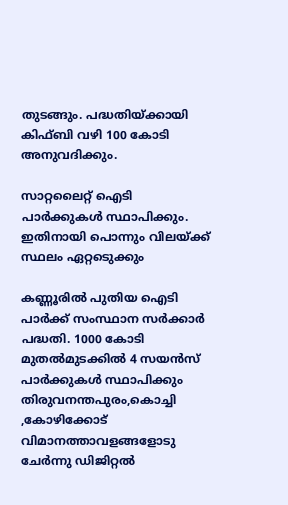തുടങ്ങും. പദ്ധതിയ്ക്കായി കിഫ്ബി വഴി 100 കോടി അനുവദിക്കും.

സാറ്റലൈറ്റ് ഐടി പാര്‍ക്കുകള്‍ സ്ഥാപിക്കും. ഇതിനായി പൊന്നും വിലയ്ക്ക് സ്ഥലം ഏറ്റടെുക്കും

കണ്ണൂരില്‍ പുതിയ ഐടി പാര്‍ക്ക് സംസ്ഥാന സര്‍ക്കാര്‍ പദ്ധതി. 1000 കോടി മുതല്‍മുടക്കില്‍ 4 സയന്‍സ് പാര്‍ക്കുകള്‍ സ്ഥാപിക്കും തിരുവനന്തപുരം,കൊച്ചി ,കോഴിക്കോട് വിമാനത്താവളങ്ങളോടു ചേര്‍ന്നു ഡിജിറ്റല്‍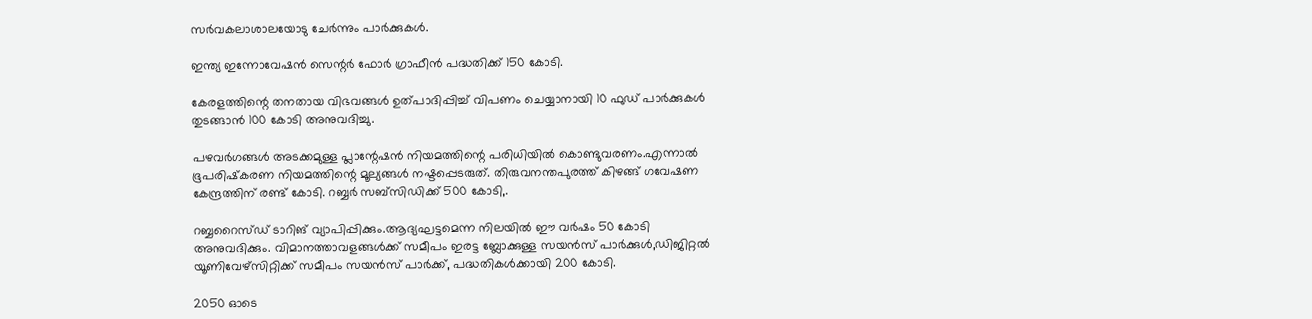സര്‍വകലാശാലയോടു ചേര്‍ന്നും പാര്‍ക്കുകള്‍.

ഇന്ത്യ ഇന്നോവേഷന്‍ സെന്റര്‍ ഫോര്‍ ഗ്രാഫീന്‍ പദ്ധതിക്ക് 150 കോടി.

കേരളത്തിന്റെ തനതായ വിഭവങ്ങള്‍ ഉത്പാദിപ്പിച്ച് വിപണം ചെയ്യാനായി 10 ഫുഡ് പാര്‍ക്കുകള്‍ തുടങ്ങാന്‍ 100 കോടി അനുവദിച്ചു.

പഴവര്‍ഗങ്ങള്‍ അടക്കമുള്ള പ്ലാന്റേഷന്‍ നിയമത്തിന്റെ പരിധിയില്‍ കൊണ്ടുവരണം.എന്നാല്‍ ഭൂപരിഷ്‌കരണ നിയമത്തിന്റെ മൂല്യങ്ങള്‍ നഷ്ടപ്പെടരുത്. തിരുവനന്തപുരത്ത് കിഴങ്ങ് ഗവേഷണ കേന്ദ്രത്തിന് രണ്ട് കോടി. റബ്ബര്‍ സബ്‌സിഡിക്ക് 500 കോടി,.

റബ്ബറൈസ്ഡ് ടാറിങ് വ്യാപിപ്പിക്കും.ആദ്യഘട്ടമെന്ന നിലയില്‍ ഈ വര്‍ഷം 50 കോടി അനുവദിക്കും. വിമാനത്താവളങ്ങള്‍ക്ക് സമീപം ഇരട്ട ബ്ലോക്കുള്ള സയന്‍സ് പാര്‍ക്കുള്‍,ഡിജിറ്റല്‍ യൂണിവേഴ്‌സിറ്റിക്ക് സമീപം സയന്‍സ് പാര്‍ക്ക്, പദ്ധതികള്‍ക്കായി 200 കോടി.

2050 ഓടെ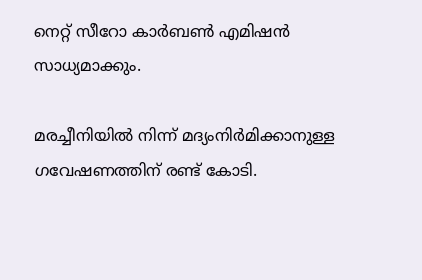നെറ്റ് സീറോ കാര്‍ബണ്‍ എമിഷന്‍ സാധ്യമാക്കും.

മരച്ചീനിയില്‍ നിന്ന് മദ്യംനിര്‍മിക്കാനുള്ള ഗവേഷണത്തിന് രണ്ട് കോടി.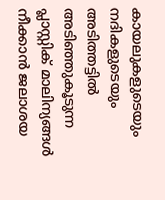കായലുകളുടെയും നദികളുടെയും അടിത്തട്ടില്‍ അടിഞ്ഞുകൂടുന്ന പ്ലാസ്റ്റിക് മാലിന്യങ്ങള്‍ നീക്കാന്‍ ജലാശയ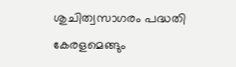ശുചിത്വസാഗരം പദ്ധതി കേരളമെങ്ങും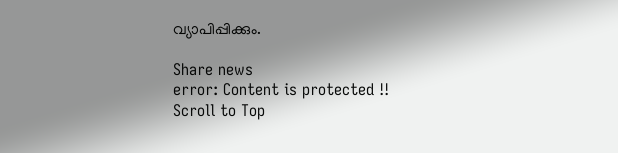വ്യാപിപ്പിക്കും.

Share news
error: Content is protected !!
Scroll to Top